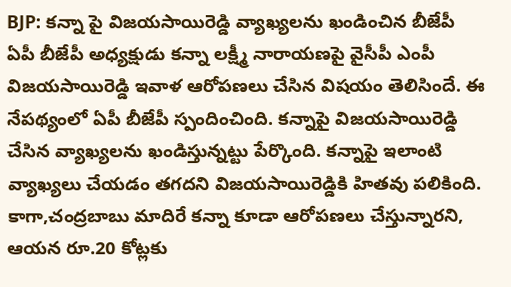BJP: కన్నా పై విజయసాయిరెడ్డి వ్యాఖ్యలను ఖండించిన బీజేపీ
ఏపీ బీజేపీ అధ్యక్షుడు కన్నా లక్ష్మీ నారాయణపై వైసీపీ ఎంపీ విజయసాయిరెడ్డి ఇవాళ ఆరోపణలు చేసిన విషయం తెలిసిందే. ఈ నేపథ్యంలో ఏపీ బీజేపీ స్పందించింది. కన్నాపై విజయసాయిరెడ్డి చేసిన వ్యాఖ్యలను ఖండిస్తున్నట్టు పేర్కొంది. కన్నాపై ఇలాంటి వ్యాఖ్యలు చేయడం తగదని విజయసాయిరెడ్డికి హితవు పలికింది. కాగా,చంద్రబాబు మాదిరే కన్నా కూడా ఆరోపణలు చేస్తున్నారని, ఆయన రూ.20 కోట్లకు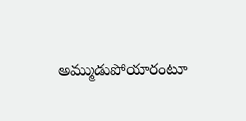అమ్ముడుపోయారంటూ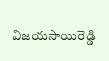విజయసాయిరెడ్డి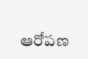ఆరోపణ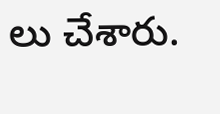లు చేశారు.